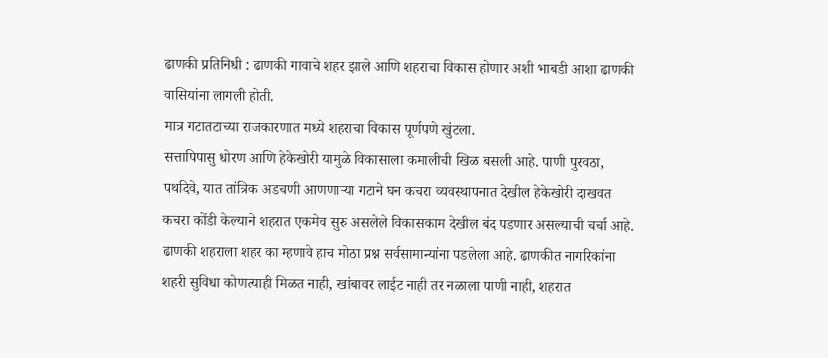ढाणकी प्रतिनिधी : ढाणकी गावाचे शहर झाले आणि शहराचा विकास होणार अशी भाबडी आशा ढाणकी वासियांना लागली होती.
मात्र गटातटाच्या राजकारणात मध्ये शहराचा विकास पूर्णपणे खुंटला.
सत्तापिपासु धोरण आणि हेकेखोरी यामुळे विकासाला कमालीची खिळ बसली आहे. पाणी पुरवठा, पथदिवे, यात तांत्रिक अडचणी आणणाऱ्या गटाने घन कचरा व्यवस्थापनात देखील हेकेखोरी दाखवत कचरा कोंडी केल्याने शहरात एकमेव सुरु असलेले विकासकाम देखील बंद पडणार असल्याची चर्चा आहे.
ढाणकी शहराला शहर का म्हणावे हाच मोठा प्रश्न सर्वसामान्यांना पडलेला आहे. ढाणकीत नागरिकांना शहरी सुविधा कोणत्याही मिळत नाही, खांबावर लाईट नाही तर नळाला पाणी नाही, शहरात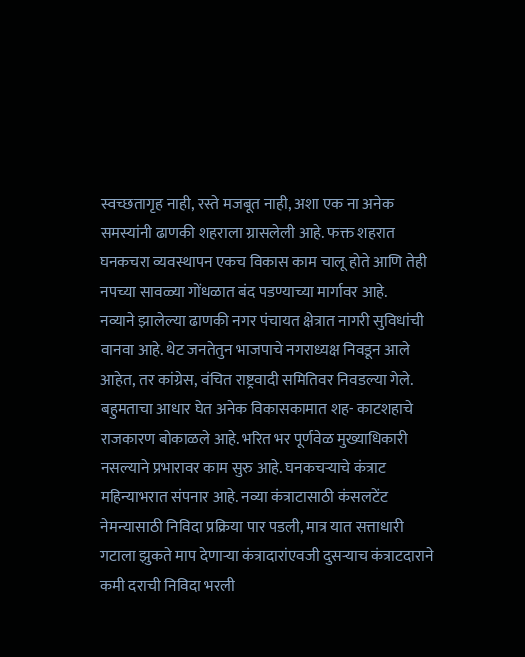स्वच्छतागृह नाही, रस्ते मजबूत नाही, अशा एक ना अनेक समस्यांनी ढाणकी शहराला ग्रासलेली आहे. फक्त शहरात घनकचरा व्यवस्थापन एकच विकास काम चालू होते आणि तेही नपच्या सावळ्या गोंधळात बंद पडण्याच्या मार्गावर आहे.
नव्याने झालेल्या ढाणकी नगर पंचायत क्षेत्रात नागरी सुविधांची वानवा आहे. थेट जनतेतुन भाजपाचे नगराध्यक्ष निवडून आले आहेत, तर कांग्रेस, वंचित राष्ट्रवादी समितिवर निवडल्या गेले. बहुमताचा आधार घेत अनेक विकासकामात शह- काटशहाचे राजकारण बोकाळले आहे. भरित भर पूर्णवेळ मुख्याधिकारी नसल्याने प्रभारावर काम सुरु आहे. घनकचऱ्याचे कंत्राट महिन्याभरात संपनार आहे. नव्या कंत्राटासाठी कंसलटेंट नेमन्यासाठी निविदा प्रक्रिया पार पडली, मात्र यात सत्ताधारी गटाला झुकते माप देणाऱ्या कंत्रादारांएवजी दुसऱ्याच कंत्राटदाराने कमी दराची निविदा भरली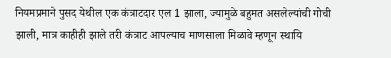नियमप्रमाने पुसद येथील एक कंत्राटदार एल 1 झाला, ज्यामुळे बहुमत असलेल्यांची गोची झाली, मात्र काहीही झाले तरी कंत्राट आपल्याच माणसाला मिळावे म्हणून स्थायि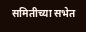समितीच्या सभेत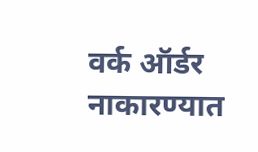वर्क ऑर्डर नाकारण्यात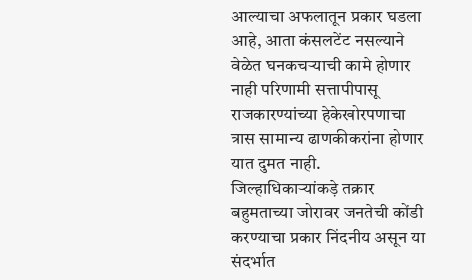आल्याचा अफलातून प्रकार घडला आहे, आता कंसलटेंट नसल्याने वेळेत घनकचऱ्याची कामे होणार नाही परिणामी सत्तापीपासू राजकारण्यांच्या हेकेखोरपणाचा त्रास सामान्य ढाणकीकरांना होणार यात दुमत नाही.
जिल्हाधिकाऱ्यांकड़े तक्रार
बहुमताच्या जोरावर जनतेची कोंडी करण्याचा प्रकार निंदनीय असून या संदर्भात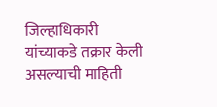जिल्हाधिकारी यांच्याकडे तक्रार केली असल्याची माहिती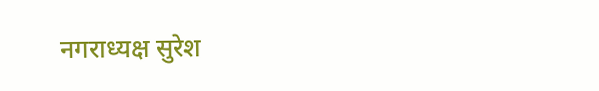नगराध्यक्ष सुरेश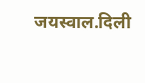जयस्वाल.दिली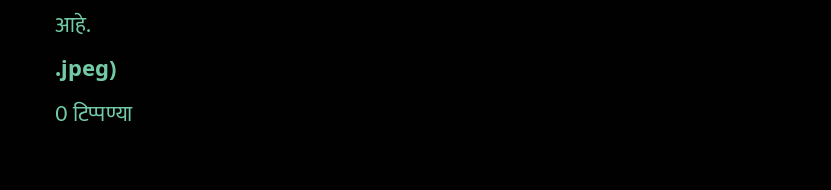आहे.
.jpeg)
0 टिप्पण्या